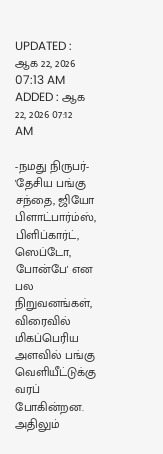UPDATED : ஆக 22, 2026 07:13 AM
ADDED : ஆக 22, 2026 07:12 AM

-நமது நிருபர்-
'தேசிய பங்கு சந்தை, ஜியோ பிளாட்பார்ம்ஸ், பிளிப்கார்ட், ஸெப்டோ, போன்பே' என பல நிறுவனங்கள், விரைவில் மிகப்பெரிய அளவில் பங்கு வெளியீட்டுக்கு வரப் போகின்றன. அதிலும்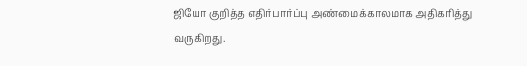ஜியோ குறித்த எதிர்பார்ப்பு அண்மைக்காலமாக அதிகரித்து வருகிறது.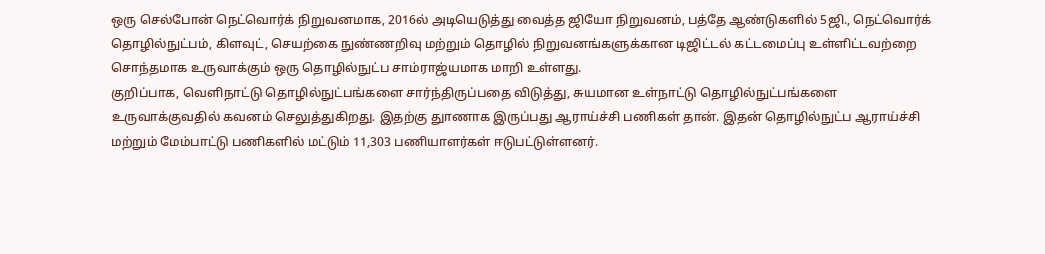ஒரு செல்போன் நெட்வொர்க் நிறுவனமாக, 2016ல் அடியெடுத்து வைத்த ஜியோ நிறுவனம், பத்தே ஆண்டுகளில் 5ஜி., நெட்வொர்க் தொழில்நுட்பம், கிளவுட், செயற்கை நுண்ணறிவு மற்றும் தொழில் நிறுவனங்களுக்கான டிஜிட்டல் கட்டமைப்பு உள்ளிட்டவற்றை சொந்தமாக உருவாக்கும் ஒரு தொழில்நுட்ப சாம்ராஜ்யமாக மாறி உள்ளது.
குறிப்பாக, வெளிநாட்டு தொழில்நுட்பங்களை சார்ந்திருப்பதை விடுத்து, சுயமான உள்நாட்டு தொழில்நுட்பங்களை உருவாக்குவதில் கவனம் செலுத்துகிறது. இதற்கு துாணாக இருப்பது ஆராய்ச்சி பணிகள் தான். இதன் தொழில்நுட்ப ஆராய்ச்சி மற்றும் மேம்பாட்டு பணிகளில் மட்டும் 11,303 பணியாளர்கள் ஈடுபட்டுள்ளனர்.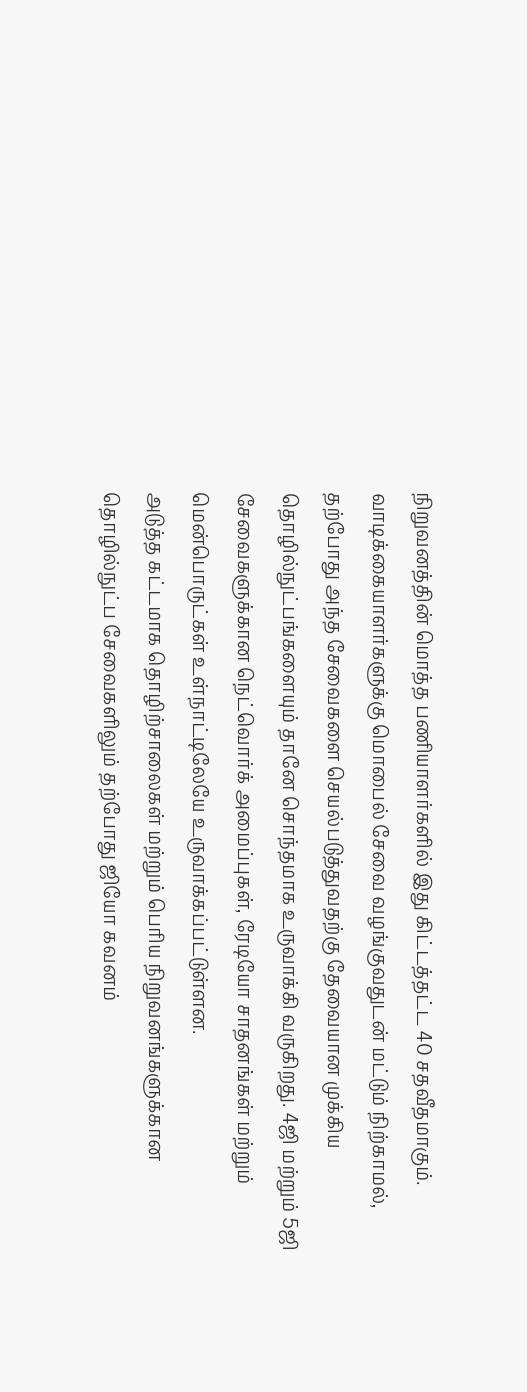நிறுவனத்தின் மொத்த பணியாளர்களில் இது கிட்டத்தட்ட 40 சதவீதமாகும்.
வாடிக்கையாளர்களுக்கு மொபைல் சேவை வழங்குவதுடன் மட்டும் நிற்காமல், தற்போது அந்த சேவைகளை செயல்படுத்துவதற்கு தேவையான முக்கிய தொழில்நுட்பங்களையும் தானே சொந்தமாக உருவாக்கி வருகிறது. 4ஜி மற்றும் 5ஜி சேவைகளுக்கான நெட்வொர்க் அமைப்புகள், ரேடியோ சாதனங்கள் மற்றும் மென்பொருட்கள் உள்நாட்டிலேயே உருவாக்கப்பட்டுள்ளன.
அடுத்த கட்டமாக தொழிற்சாலைகள் மற்றும் பெரிய நிறுவனங்களுக்கான தொழில்நுட்ப சேவைகளிலும் தற்போது ஜியோ கவனம்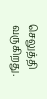செலுத்தி வருகிறது.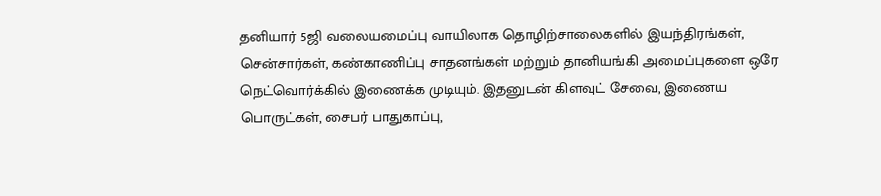தனியார் 5ஜி வலையமைப்பு வாயிலாக தொழிற்சாலைகளில் இயந்திரங்கள், சென்சார்கள், கண்காணிப்பு சாதனங்கள் மற்றும் தானியங்கி அமைப்புகளை ஒரே நெட்வொர்க்கில் இணைக்க முடியும். இதனுடன் கிளவுட் சேவை, இணைய பொருட்கள், சைபர் பாதுகாப்பு,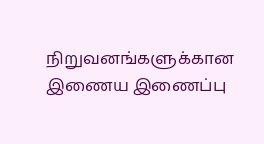நிறுவனங்களுக்கான இணைய இணைப்பு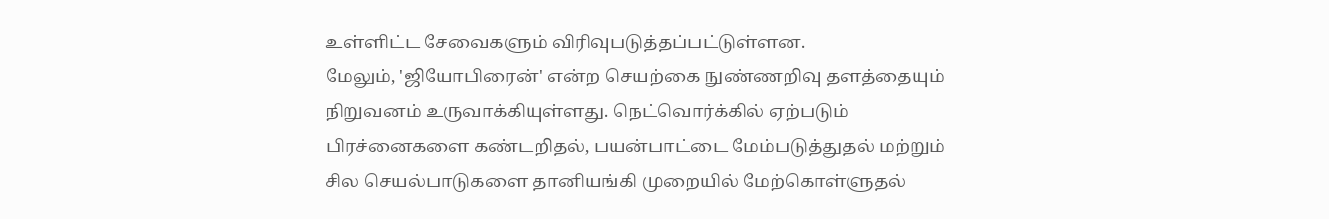உள்ளிட்ட சேவைகளும் விரிவுபடுத்தப்பட்டுள்ளன.
மேலும், 'ஜியோபிரைன்' என்ற செயற்கை நுண்ணறிவு தளத்தையும் நிறுவனம் உருவாக்கியுள்ளது. நெட்வொர்க்கில் ஏற்படும் பிரச்னைகளை கண்டறிதல், பயன்பாட்டை மேம்படுத்துதல் மற்றும் சில செயல்பாடுகளை தானியங்கி முறையில் மேற்கொள்ளுதல்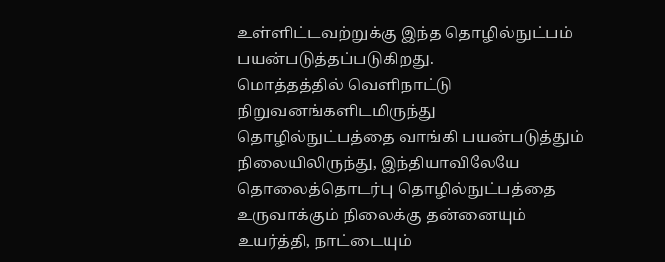உள்ளிட்டவற்றுக்கு இந்த தொழில்நுட்பம் பயன்படுத்தப்படுகிறது.
மொத்தத்தில் வெளிநாட்டு நிறுவனங்களிடமிருந்து தொழில்நுட்பத்தை வாங்கி பயன்படுத்தும் நிலையிலிருந்து, இந்தியாவிலேயே தொலைத்தொடர்பு தொழில்நுட்பத்தை உருவாக்கும் நிலைக்கு தன்னையும் உயர்த்தி, நாட்டையும்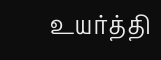உயர்த்தி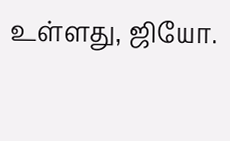உள்ளது, ஜியோ.